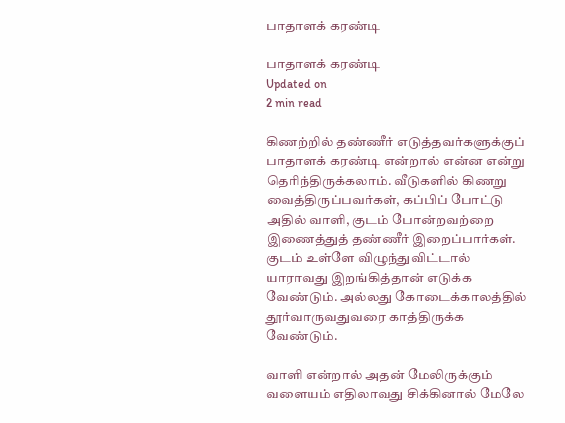பாதாளக் கரண்டி

பாதாளக் கரண்டி
Updated on
2 min read

கிணற்றில் தண்ணீர் எடுத்தவர்களுக்குப் பாதாளக் கரண்டி என்றால் என்ன என்று தெரிந்திருக்கலாம். வீடுகளில் கிணறு வைத்திருப்பவர்கள், கப்பிப் போட்டு அதில் வாளி, குடம் போன்றவற்றை இணைத்துத் தண்ணீர் இறைப்பார்கள். குடம் உள்ளே விழுந்துவிட்டால் யாராவது இறங்கித்தான் எடுக்க வேண்டும். அல்லது கோடைக்காலத்தில் தூர்வாருவதுவரை காத்திருக்க வேண்டும்.

வாளி என்றால் அதன் மேலிருக்கும் வளையம் எதிலாவது சிக்கினால் மேலே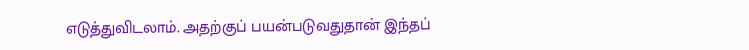எடுத்துவிடலாம். அதற்குப் பயன்படுவதுதான் இந்தப்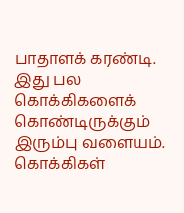பாதாளக் கரண்டி. இது பல கொக்கிகளைக் கொண்டிருக்கும் இரும்பு வளையம். கொக்கிகள்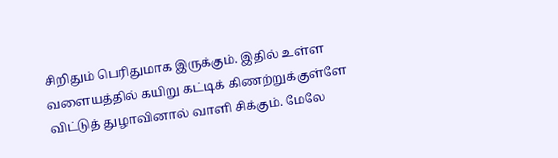சிறிதும் பெரிதுமாக இருக்கும். இதில் உள்ள வளையத்தில் கயிறு கட்டிக் கிணற்றுக்குள்ளே விட்டுத் துழாவினால் வாளி சிக்கும். மேலே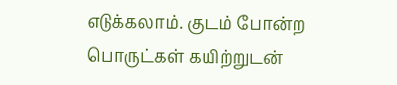எடுக்கலாம். குடம் போன்ற பொருட்கள் கயிற்றுடன்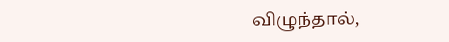விழுந்தால்,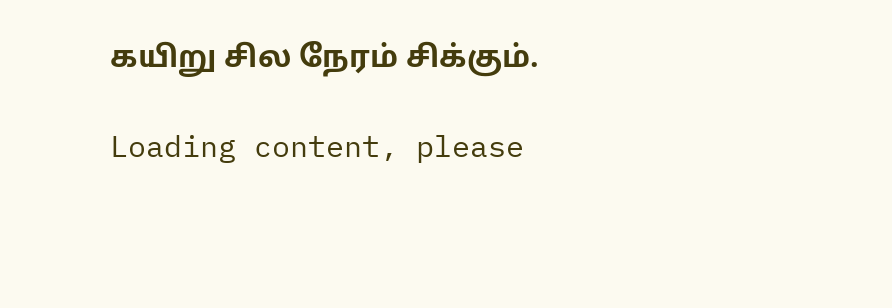கயிறு சில நேரம் சிக்கும்.

Loading content, please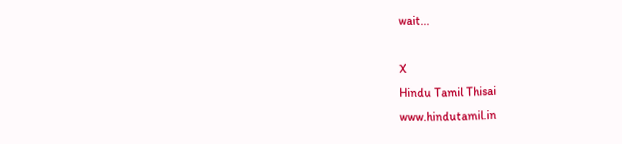wait...

X
Hindu Tamil Thisai
www.hindutamil.in